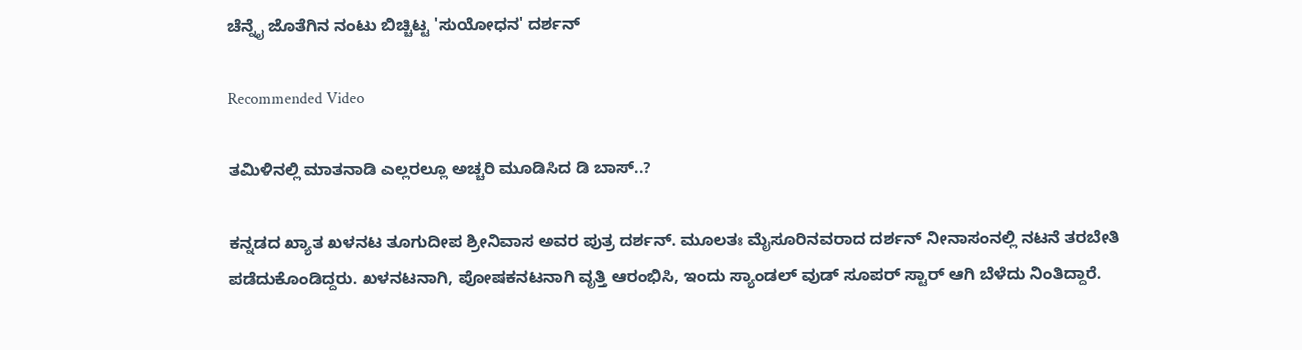ಚೆನ್ನೈ ಜೊತೆಗಿನ ನಂಟು ಬಿಚ್ಚಿಟ್ಟ 'ಸುಯೋಧನ' ದರ್ಶನ್

Recommended Video

ತಮಿಳಿನಲ್ಲಿ ಮಾತನಾಡಿ ಎಲ್ಲರಲ್ಲೂ ಅಚ್ಚರಿ ಮೂಡಿಸಿದ ಡಿ ಬಾಸ್..?

ಕನ್ನಡದ ಖ್ಯಾತ ಖಳನಟ ತೂಗುದೀಪ ಶ್ರೀನಿವಾಸ ಅವರ ಪುತ್ರ ದರ್ಶನ್. ಮೂಲತಃ ಮೈಸೂರಿನವರಾದ ದರ್ಶನ್ ನೀನಾಸಂನಲ್ಲಿ ನಟನೆ ತರಬೇತಿ ಪಡೆದುಕೊಂಡಿದ್ದರು. ಖಳನಟನಾಗಿ, ಪೋಷಕನಟನಾಗಿ ವೃತ್ತಿ ಆರಂಭಿಸಿ, ಇಂದು ಸ್ಯಾಂಡಲ್ ವುಡ್ ಸೂಪರ್ ಸ್ಟಾರ್ ಆಗಿ ಬೆಳೆದು ನಿಂತಿದ್ದಾರೆ.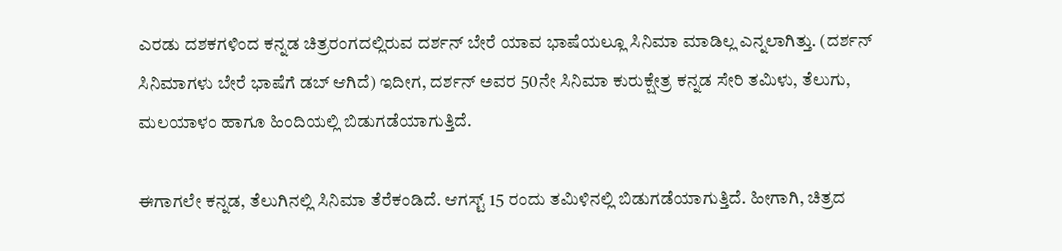ಎರಡು ದಶಕಗಳಿಂದ ಕನ್ನಡ ಚಿತ್ರರಂಗದಲ್ಲಿರುವ ದರ್ಶನ್ ಬೇರೆ ಯಾವ ಭಾಷೆಯಲ್ಲೂ ಸಿನಿಮಾ ಮಾಡಿಲ್ಲ ಎನ್ನಲಾಗಿತ್ತು. (ದರ್ಶನ್ ಸಿನಿಮಾಗಳು ಬೇರೆ ಭಾಷೆಗೆ ಡಬ್ ಆಗಿದೆ) ಇದೀಗ, ದರ್ಶನ್ ಅವರ 50ನೇ ಸಿನಿಮಾ ಕುರುಕ್ಷೇತ್ರ ಕನ್ನಡ ಸೇರಿ ತಮಿಳು, ತೆಲುಗು, ಮಲಯಾಳಂ ಹಾಗೂ ಹಿಂದಿಯಲ್ಲಿ ಬಿಡುಗಡೆಯಾಗುತ್ತಿದೆ.

ಈಗಾಗಲೇ ಕನ್ನಡ, ತೆಲುಗಿನಲ್ಲಿ ಸಿನಿಮಾ ತೆರೆಕಂಡಿದೆ. ಆಗಸ್ಟ್ 15 ರಂದು ತಮಿಳಿನಲ್ಲಿ ಬಿಡುಗಡೆಯಾಗುತ್ತಿದೆ. ಹೀಗಾಗಿ, ಚಿತ್ರದ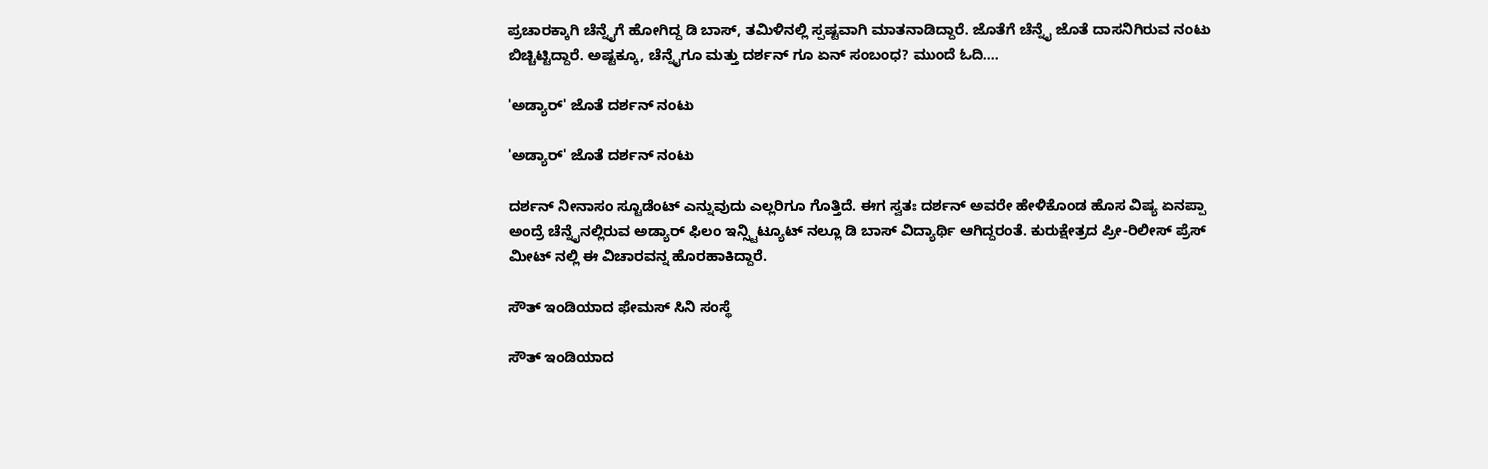ಪ್ರಚಾರಕ್ಕಾಗಿ ಚೆನ್ನೈಗೆ ಹೋಗಿದ್ದ ಡಿ ಬಾಸ್, ತಮಿಳಿನಲ್ಲಿ ಸ್ಪಷ್ಟವಾಗಿ ಮಾತನಾಡಿದ್ದಾರೆ. ಜೊತೆಗೆ ಚೆನ್ನೈ ಜೊತೆ ದಾಸನಿಗಿರುವ ನಂಟು ಬಿಚ್ಚಿಟ್ಟಿದ್ದಾರೆ. ಅಷ್ಟಕ್ಕೂ, ಚೆನ್ನೈಗೂ ಮತ್ತು ದರ್ಶನ್ ಗೂ ಏನ್ ಸಂಬಂಧ? ಮುಂದೆ ಓದಿ....

'ಅಡ್ಯಾರ್' ಜೊತೆ ದರ್ಶನ್ ನಂಟು

'ಅಡ್ಯಾರ್' ಜೊತೆ ದರ್ಶನ್ ನಂಟು

ದರ್ಶನ್ ನೀನಾಸಂ ಸ್ಟೂಡೆಂಟ್ ಎನ್ನುವುದು ಎಲ್ಲರಿಗೂ ಗೊತ್ತಿದೆ. ಈಗ ಸ್ವತಃ ದರ್ಶನ್ ಅವರೇ ಹೇಳಿಕೊಂಡ ಹೊಸ ವಿಷ್ಯ ಏನಪ್ಪಾ ಅಂದ್ರೆ ಚೆನ್ನೈನಲ್ಲಿರುವ ಅಡ್ಯಾರ್ ಫಿಲಂ ಇನ್ಸ್ಟಿಟ್ಯೂಟ್ ನಲ್ಲೂ ಡಿ ಬಾಸ್ ವಿದ್ಯಾರ್ಥಿ ಆಗಿದ್ದರಂತೆ. ಕುರುಕ್ಷೇತ್ರದ ಪ್ರೀ-ರಿಲೀಸ್ ಪ್ರೆಸ್ ಮೀಟ್ ನಲ್ಲಿ ಈ ವಿಚಾರವನ್ನ ಹೊರಹಾಕಿದ್ದಾರೆ.

ಸೌತ್ ಇಂಡಿಯಾದ ಫೇಮಸ್ ಸಿನಿ ಸಂಸ್ಥೆ

ಸೌತ್ ಇಂಡಿಯಾದ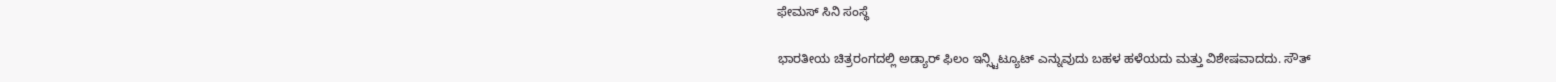ಫೇಮಸ್ ಸಿನಿ ಸಂಸ್ಥೆ

ಭಾರತೀಯ ಚಿತ್ರರಂಗದಲ್ಲಿ ಅಡ್ಯಾರ್ ಫಿಲಂ ಇನ್ಸ್ಟಿಟ್ಯೂಟ್ ಎನ್ನುವುದು ಬಹಳ ಹಳೆಯದು ಮತ್ತು ವಿಶೇಷವಾದದು. ಸೌತ್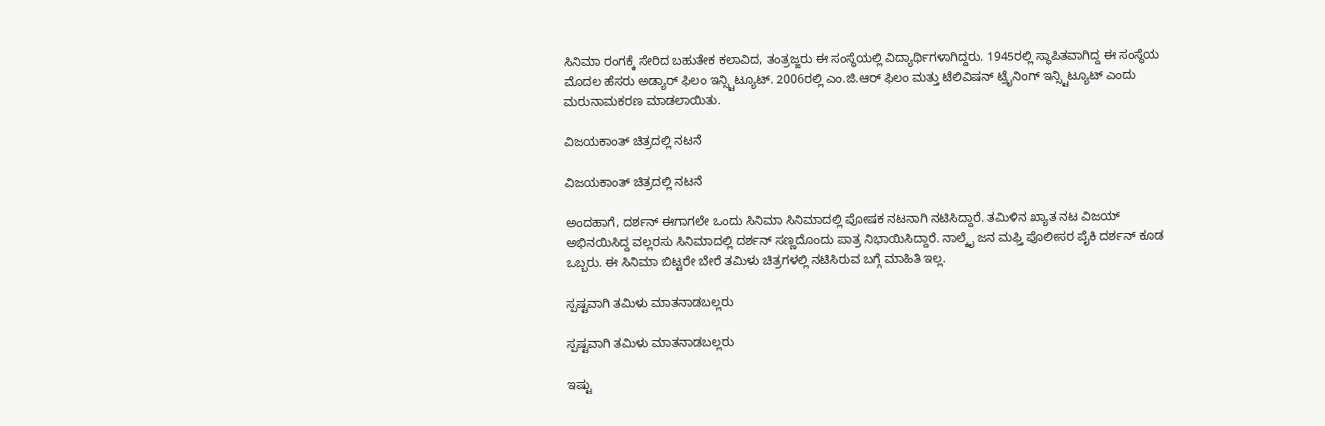ಸಿನಿಮಾ ರಂಗಕ್ಕೆ ಸೇರಿದ ಬಹುತೇಕ ಕಲಾವಿದ, ತಂತ್ರಜ್ಙರು ಈ ಸಂಸ್ಥೆಯಲ್ಲಿ ವಿದ್ಯಾರ್ಥಿಗಳಾಗಿದ್ದರು. 1945ರಲ್ಲಿ ಸ್ಥಾಪಿತವಾಗಿದ್ದ ಈ ಸಂಸ್ಥೆಯ ಮೊದಲ ಹೆಸರು ಅಡ್ಯಾರ್ ಫಿಲಂ ಇನ್ಸ್ಟಿಟ್ಯೂಟ್. 2006ರಲ್ಲಿ ಎಂ.ಜಿ.ಆರ್ ಫಿಲಂ ಮತ್ತು ಟೆಲಿವಿಷನ್ ಟ್ರೈನಿಂಗ್ ಇನ್ಸ್ಟಿಟ್ಯೂಟ್ ಎಂದು ಮರುನಾಮಕರಣ ಮಾಡಲಾಯಿತು.

ವಿಜಯಕಾಂತ್ ಚಿತ್ರದಲ್ಲಿ ನಟನೆ

ವಿಜಯಕಾಂತ್ ಚಿತ್ರದಲ್ಲಿ ನಟನೆ

ಅಂದಹಾಗೆ, ದರ್ಶನ್ ಈಗಾಗಲೇ ಒಂದು ಸಿನಿಮಾ ಸಿನಿಮಾದಲ್ಲಿ ಪೋಷಕ ನಟನಾಗಿ ನಟಿಸಿದ್ದಾರೆ. ತಮಿಳಿನ ಖ್ಯಾತ ನಟ ವಿಜಯ್ ಅಭಿನಯಿಸಿದ್ದ ವಲ್ಲರಸು ಸಿನಿಮಾದಲ್ಲಿ ದರ್ಶನ್ ಸಣ್ಣದೊಂದು ಪಾತ್ರ ನಿಭಾಯಿಸಿದ್ದಾರೆ. ನಾಲ್ಕೈ ಜನ ಮಫ್ತಿ ಪೊಲೀಸರ ಪೈಕಿ ದರ್ಶನ್ ಕೂಡ ಒಬ್ಬರು. ಈ ಸಿನಿಮಾ ಬಿಟ್ಟರೇ ಬೇರೆ ತಮಿಳು ಚಿತ್ರಗಳಲ್ಲಿ ನಟಿಸಿರುವ ಬಗ್ಗೆ ಮಾಹಿತಿ ಇಲ್ಲ.

ಸ್ಪಷ್ಟವಾಗಿ ತಮಿಳು ಮಾತನಾಡಬಲ್ಲರು

ಸ್ಪಷ್ಟವಾಗಿ ತಮಿಳು ಮಾತನಾಡಬಲ್ಲರು

ಇಷ್ಟು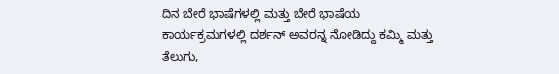ದಿನ ಬೇರೆ ಭಾಷೆಗಳಲ್ಲಿ ಮತ್ತು ಬೇರೆ ಭಾಷೆಯ ಕಾರ್ಯಕ್ರಮಗಳಲ್ಲಿ ದರ್ಶನ್ ಅವರನ್ನ ನೋಡಿದ್ದು ಕಮ್ಮಿ ಮತ್ತು ತೆಲುಗು,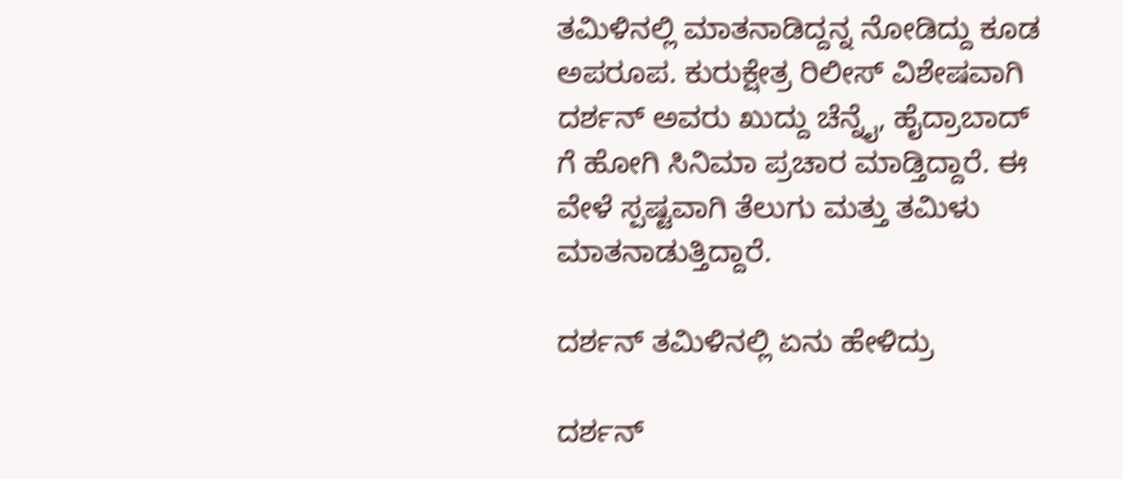ತಮಿಳಿನಲ್ಲಿ ಮಾತನಾಡಿದ್ದನ್ನ ನೋಡಿದ್ದು ಕೂಡ ಅಪರೂಪ. ಕುರುಕ್ಷೇತ್ರ ರಿಲೀಸ್ ವಿಶೇಷವಾಗಿ ದರ್ಶನ್ ಅವರು ಖುದ್ದು ಚೆನ್ನೈ, ಹೈದ್ರಾಬಾದ್ ಗೆ ಹೋಗಿ ಸಿನಿಮಾ ಪ್ರಚಾರ ಮಾಡ್ತಿದ್ದಾರೆ. ಈ ವೇಳೆ ಸ್ಪಷ್ಟವಾಗಿ ತೆಲುಗು ಮತ್ತು ತಮಿಳು ಮಾತನಾಡುತ್ತಿದ್ದಾರೆ.

ದರ್ಶನ್ ತಮಿಳಿನಲ್ಲಿ ಏನು ಹೇಳಿದ್ರು

ದರ್ಶನ್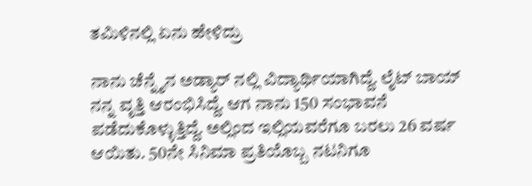ತಮಿಳಿನಲ್ಲಿ ಏನು ಹೇಳಿದ್ರು

ನಾನು ಚೆನ್ನೈನ ಅಡ್ಯಾರ್ ನಲ್ಲಿ ವಿದ್ಯಾರ್ಥಿಯಾಗಿದ್ದೆ. ಲೈಟ್ ಬಾಯ್ ನನ್ನ ವೃತ್ತಿ ಆರಂಭಿಸಿದ್ದೆ. ಆಗ ನಾನು 150 ಸಂಭಾವನೆ ಪಡೆದುಕೊಳ್ಳುತ್ತಿದ್ದೆ. ಅಲ್ಲಿಂದ ಇಲ್ಲಿಯವರೆಗೂ ಬರಲು 26 ವರ್ಷ ಆಯಿತು. 50ನೇ ಸಿನಿಮಾ ಪ್ರತಿಯೊಬ್ಬ ನಟನಿಗೂ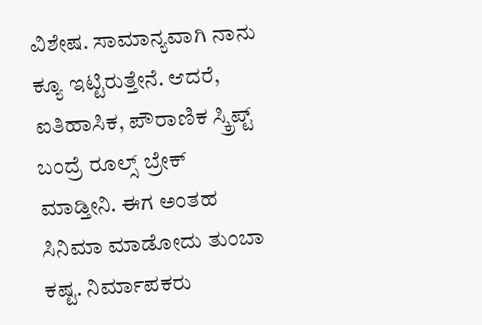ವಿಶೇಷ. ಸಾಮಾನ್ಯವಾಗಿ ನಾನು ಕ್ಯೂ ಇಟ್ಟಿರುತ್ತೇನೆ. ಆದರೆ, ಐತಿಹಾಸಿಕ, ಪೌರಾಣಿಕ ಸ್ಕ್ರಿಪ್ಟ್ ಬಂದ್ರೆ ರೂಲ್ಸ್ ಬ್ರೇಕ್ ಮಾಡ್ತೀನಿ. ಈಗ ಅಂತಹ ಸಿನಿಮಾ ಮಾಡೋದು ತುಂಬಾ ಕಷ್ಟ. ನಿರ್ಮಾಪಕರು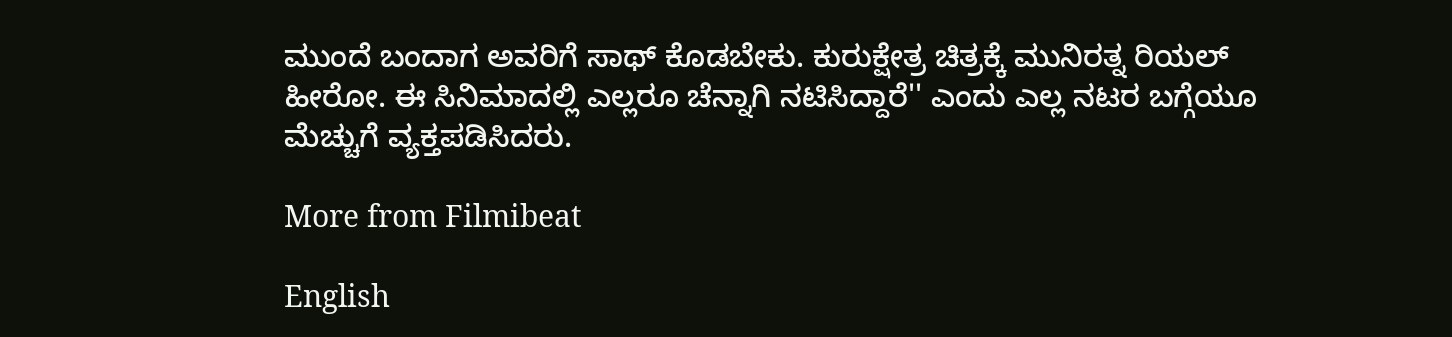ಮುಂದೆ ಬಂದಾಗ ಅವರಿಗೆ ಸಾಥ್ ಕೊಡಬೇಕು. ಕುರುಕ್ಷೇತ್ರ ಚಿತ್ರಕ್ಕೆ ಮುನಿರತ್ನ ರಿಯಲ್ ಹೀರೋ. ಈ ಸಿನಿಮಾದಲ್ಲಿ ಎಲ್ಲರೂ ಚೆನ್ನಾಗಿ ನಟಿಸಿದ್ದಾರೆ'' ಎಂದು ಎಲ್ಲ ನಟರ ಬಗ್ಗೆಯೂ ಮೆಚ್ಚುಗೆ ವ್ಯಕ್ತಪಡಿಸಿದರು.

More from Filmibeat

English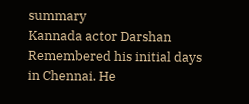summary
Kannada actor Darshan Remembered his initial days in Chennai. He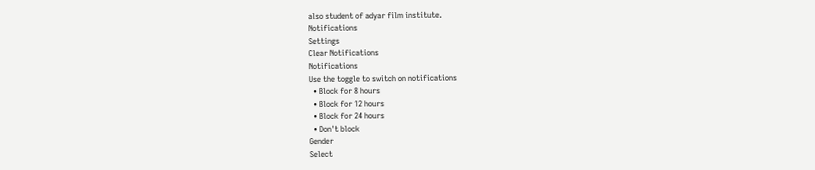also student of adyar film institute.
Notifications
Settings
Clear Notifications
Notifications
Use the toggle to switch on notifications
  • Block for 8 hours
  • Block for 12 hours
  • Block for 24 hours
  • Don't block
Gender
Select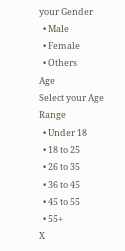your Gender
  • Male
  • Female
  • Others
Age
Select your Age Range
  • Under 18
  • 18 to 25
  • 26 to 35
  • 36 to 45
  • 45 to 55
  • 55+
X